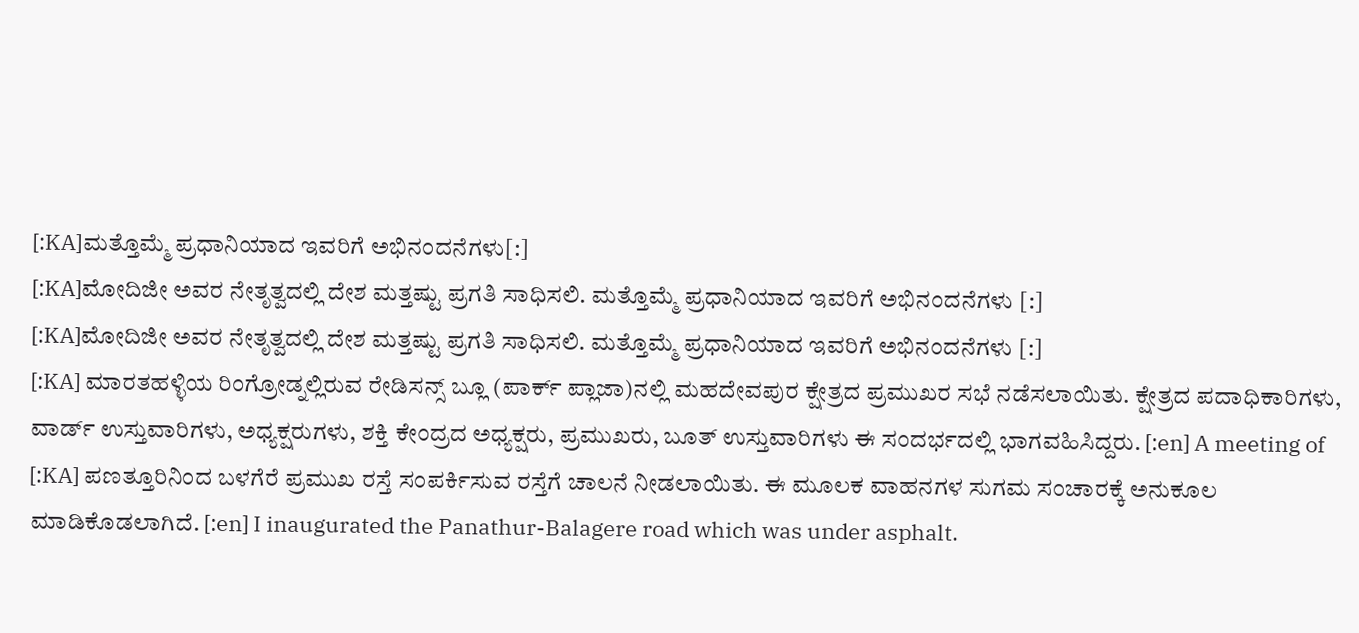[:KA]ಮತ್ತೊಮ್ಮೆ ಪ್ರಧಾನಿಯಾದ ಇವರಿಗೆ ಅಭಿನಂದನೆಗಳು[:]
[:KA]ಮೋದಿಜೀ ಅವರ ನೇತೃತ್ವದಲ್ಲಿ ದೇಶ ಮತ್ತಷ್ಟು ಪ್ರಗತಿ ಸಾಧಿಸಲಿ. ಮತ್ತೊಮ್ಮೆ ಪ್ರಧಾನಿಯಾದ ಇವರಿಗೆ ಅಭಿನಂದನೆಗಳು [:]
[:KA]ಮೋದಿಜೀ ಅವರ ನೇತೃತ್ವದಲ್ಲಿ ದೇಶ ಮತ್ತಷ್ಟು ಪ್ರಗತಿ ಸಾಧಿಸಲಿ. ಮತ್ತೊಮ್ಮೆ ಪ್ರಧಾನಿಯಾದ ಇವರಿಗೆ ಅಭಿನಂದನೆಗಳು [:]
[:KA] ಮಾರತಹಳ್ಳಿಯ ರಿಂಗ್ರೋಡ್ನಲ್ಲಿರುವ ರೇಡಿಸನ್ಸ್ ಬ್ಲೂ (ಪಾರ್ಕ್ ಪ್ಲಾಜಾ)ನಲ್ಲಿ ಮಹದೇವಪುರ ಕ್ಷೇತ್ರದ ಪ್ರಮುಖರ ಸಭೆ ನಡೆಸಲಾಯಿತು. ಕ್ಷೇತ್ರದ ಪದಾಧಿಕಾರಿಗಳು, ವಾರ್ಡ್ ಉಸ್ತುವಾರಿಗಳು, ಅಧ್ಯಕ್ಷರುಗಳು, ಶಕ್ತಿ ಕೇಂದ್ರದ ಅಧ್ಯಕ್ಷರು, ಪ್ರಮುಖರು, ಬೂತ್ ಉಸ್ತುವಾರಿಗಳು ಈ ಸಂದರ್ಭದಲ್ಲಿ ಭಾಗವಹಿಸಿದ್ದರು. [:en] A meeting of
[:KA] ಪಣತ್ತೂರಿನಿಂದ ಬಳಗೆರೆ ಪ್ರಮುಖ ರಸ್ತೆ ಸಂಪರ್ಕಿಸುವ ರಸ್ತೆಗೆ ಚಾಲನೆ ನೀಡಲಾಯಿತು. ಈ ಮೂಲಕ ವಾಹನಗಳ ಸುಗಮ ಸಂಚಾರಕ್ಕೆ ಅನುಕೂಲ ಮಾಡಿಕೊಡಲಾಗಿದೆ. [:en] I inaugurated the Panathur-Balagere road which was under asphalt.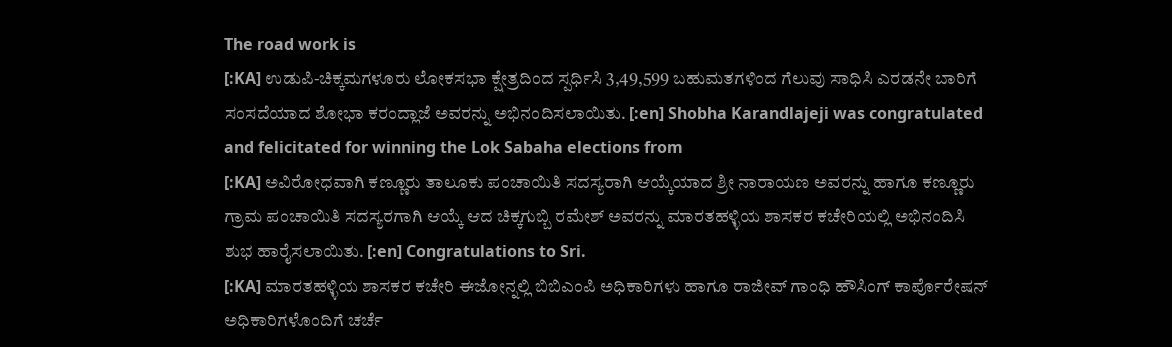The road work is
[:KA] ಉಡುಪಿ-ಚಿಕ್ಕಮಗಳೂರು ಲೋಕಸಭಾ ಕ್ಷೇತ್ರದಿಂದ ಸ್ಪರ್ಧಿಸಿ 3,49,599 ಬಹುಮತಗಳಿಂದ ಗೆಲುವು ಸಾಧಿಸಿ ಎರಡನೇ ಬಾರಿಗೆ ಸಂಸದೆಯಾದ ಶೋಭಾ ಕರಂದ್ಲಾಜೆ ಅವರನ್ನು ಅಭಿನಂದಿಸಲಾಯಿತು. [:en] Shobha Karandlajeji was congratulated and felicitated for winning the Lok Sabaha elections from
[:KA] ಅವಿರೋಧವಾಗಿ ಕಣ್ಣೂರು ತಾಲೂಕು ಪಂಚಾಯಿತಿ ಸದಸ್ಯರಾಗಿ ಆಯ್ಕೆಯಾದ ಶ್ರೀ ನಾರಾಯಣ ಅವರನ್ನು ಹಾಗೂ ಕಣ್ಣೂರು ಗ್ರಾಮ ಪಂಚಾಯಿತಿ ಸದಸ್ಯರಗಾಗಿ ಆಯ್ಕೆ ಆದ ಚಿಕ್ಕಗುಬ್ಬಿ ರಮೇಶ್ ಅವರನ್ನು ಮಾರತಹಳ್ಳಿಯ ಶಾಸಕರ ಕಚೇರಿಯಲ್ಲಿ ಅಭಿನಂದಿಸಿ ಶುಭ ಹಾರೈಸಲಾಯಿತು. [:en] Congratulations to Sri.
[:KA] ಮಾರತಹಳ್ಳಿಯ ಶಾಸಕರ ಕಚೇರಿ ಈಜೋನ್ನಲ್ಲಿ ಬಿಬಿಎಂಪಿ ಅಧಿಕಾರಿಗಳು ಹಾಗೂ ರಾಜೀವ್ ಗಾಂಧಿ ಹೌಸಿಂಗ್ ಕಾರ್ಪೊರೇಷನ್ ಅಧಿಕಾರಿಗಳೊಂದಿಗೆ ಚರ್ಚೆ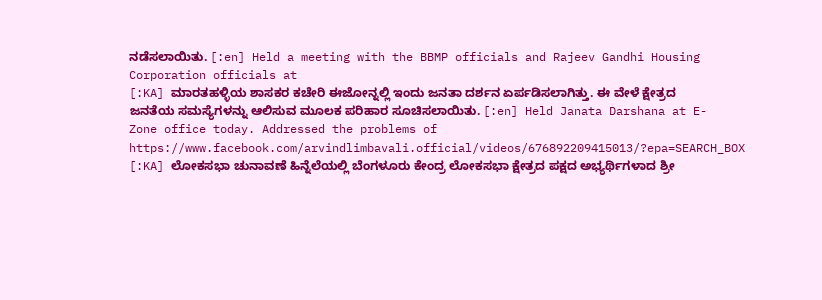ನಡೆಸಲಾಯಿತು. [:en] Held a meeting with the BBMP officials and Rajeev Gandhi Housing Corporation officials at
[:KA] ಮಾರತಹಳ್ಳಿಯ ಶಾಸಕರ ಕಚೇರಿ ಈಜೋನ್ನಲ್ಲಿ ಇಂದು ಜನತಾ ದರ್ಶನ ಏರ್ಪಡಿಸಲಾಗಿತ್ತು. ಈ ವೇಳೆ ಕ್ಷೇತ್ರದ ಜನತೆಯ ಸಮಸ್ಯೆಗಳನ್ನು ಆಲಿಸುವ ಮೂಲಕ ಪರಿಹಾರ ಸೂಚಿಸಲಾಯಿತು. [:en] Held Janata Darshana at E-Zone office today. Addressed the problems of
https://www.facebook.com/arvindlimbavali.official/videos/676892209415013/?epa=SEARCH_BOX
[:KA] ಲೋಕಸಭಾ ಚುನಾವಣೆ ಹಿನ್ನೆಲೆಯಲ್ಲಿ ಬೆಂಗಳೂರು ಕೇಂದ್ರ ಲೋಕಸಭಾ ಕ್ಷೇತ್ರದ ಪಕ್ಷದ ಅಭ್ಯರ್ಥಿಗಳಾದ ಶ್ರೀ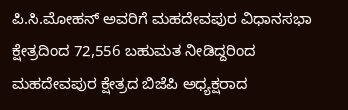ಪಿ.ಸಿ.ಮೋಹನ್ ಅವರಿಗೆ ಮಹದೇವಪುರ ವಿಧಾನಸಭಾ ಕ್ಷೇತ್ರದಿಂದ 72,556 ಬಹುಮತ ನೀಡಿದ್ದರಿಂದ ಮಹದೇವಪುರ ಕ್ಷೇತ್ರದ ಬಿಜೆಪಿ ಅಧ್ಯಕ್ಷರಾದ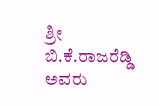ಶ್ರೀ ಬಿ.ಕೆ.ರಾಜರೆಡ್ಡಿ ಅವರು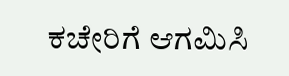ಕಚೇರಿಗೆ ಆಗಮಿಸಿ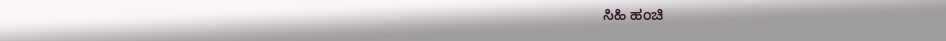ಸಿಹಿ ಹಂಚಿ